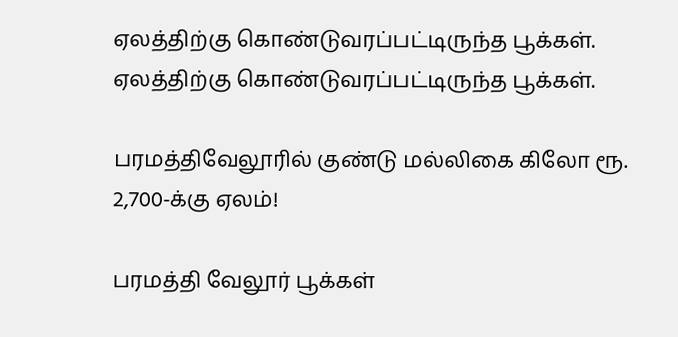ஏலத்திற்கு கொண்டுவரப்பட்டிருந்த பூக்கள்.
ஏலத்திற்கு கொண்டுவரப்பட்டிருந்த பூக்கள்.

பரமத்திவேலூரில் குண்டு மல்லிகை கிலோ ரூ. 2,700-க்கு ஏலம்!

பரமத்தி வேலூர் பூக்கள்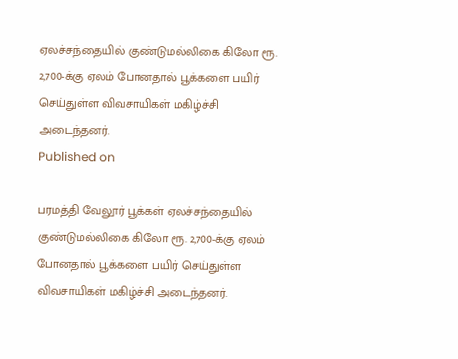ஏலச்சந்தையில் குண்டுமல்லிகை கிலோ ரூ. 2,700-க்கு ஏலம் போனதால் பூக்களை பயிர் செய்துள்ள விவசாயிகள் மகிழ்ச்சி அடைந்தனர்.
Published on

பரமத்தி வேலூர் பூக்கள் ஏலச்சந்தையில் குண்டுமல்லிகை கிலோ ரூ. 2,700-க்கு ஏலம் போனதால் பூக்களை பயிர் செய்துள்ள விவசாயிகள் மகிழ்ச்சி அடைந்தனர்.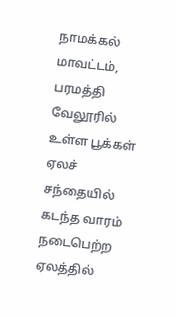நாமக்கல் மாவட்டம், பரமத்தி வேலூரில் உள்ள பூக்கள் ஏலச் சந்தையில் கடந்த வாரம் நடைபெற்ற ஏலத்தில்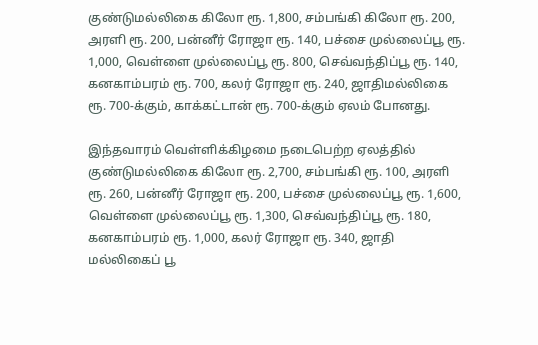குண்டுமல்லிகை கிலோ ரூ. 1,800, சம்பங்கி கிலோ ரூ. 200, அரளி ரூ. 200, பன்னீர் ரோஜா ரூ. 140, பச்சை முல்லைப்பூ ரூ. 1,000, வெள்ளை முல்லைப்பூ ரூ. 800, செவ்வந்திப்பூ ரூ. 140, கனகாம்பரம் ரூ. 700, கலர் ரோஜா ரூ. 240, ஜாதிமல்லிகை ரூ. 700-க்கும், காக்கட்டான் ரூ. 700-க்கும் ஏலம் போனது.

இந்தவாரம் வெள்ளிக்கிழமை நடைபெற்ற ஏலத்தில் குண்டுமல்லிகை கிலோ ரூ. 2,700, சம்பங்கி ரூ. 100, அரளி ரூ. 260, பன்னீர் ரோஜா ரூ. 200, பச்சை முல்லைப்பூ ரூ. 1,600, வெள்ளை முல்லைப்பூ ரூ. 1,300, செவ்வந்திப்பூ ரூ. 180, கனகாம்பரம் ரூ. 1,000, கலர் ரோஜா ரூ. 340, ஜாதி மல்லிகைப் பூ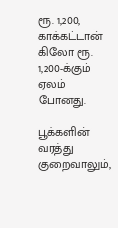ரூ. 1,200, காக்கட்டான் கிலோ ரூ. 1,200-க்கும் ஏலம் போனது.

பூக்களின் வரத்து குறைவாலும்,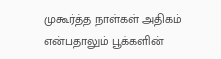முகூர்த்த நாள்கள் அதிகம் என்பதாலும் பூக்களின்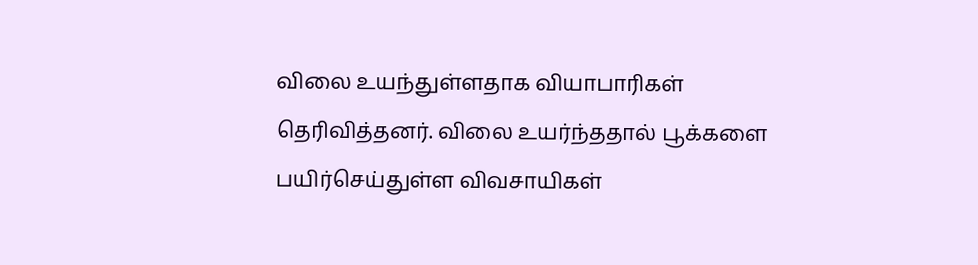விலை உயந்துள்ளதாக வியாபாரிகள் தெரிவித்தனர். விலை உயர்ந்ததால் பூக்களை பயிர்செய்துள்ள விவசாயிகள்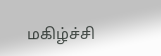மகிழ்ச்சி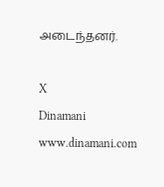அடைந்தனர்.

X
Dinamani
www.dinamani.com